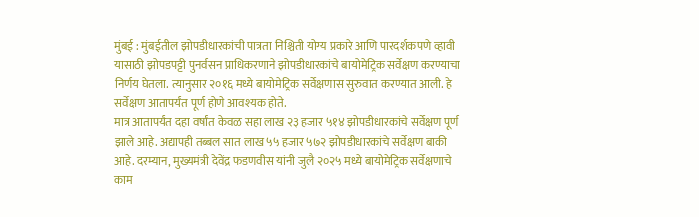मुंबई : मुंबईतील झोपडीधारकांची पात्रता निश्चिती योग्य प्रकारे आणि पारदर्शकपणे व्हावी यासाठी झोपडपट्टी पुनर्वसन प्राधिकरणाने झोपडीधारकांचे बायोमेट्रिक सर्वेक्षण करण्याचा निर्णय घेतला. त्यानुसार २०१६ मध्ये बायोमेट्रिक सर्वेक्षणास सुरुवात करण्यात आली. हे सर्वेक्षण आतापर्यंत पूर्ण होणे आवश्यक होते.
मात्र आतापर्यंत दहा वर्षांत केवळ सहा लाख २३ हजार ५१४ झोपडीधारकांचे सर्वेक्षण पूर्ण झाले आहे. अद्यापही तब्बल सात लाख ५५ हजार ५७२ झोपडीधारकांचे सर्वेक्षण बाकी आहे. दरम्यान, मुख्यमंत्री देवेंद्र फडणवीस यांनी जुलै २०२५ मध्ये बायोमेट्रिक सर्वेक्षणाचे काम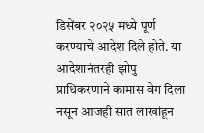डिसेंबर २०२५ मध्ये पूर्ण करण्याचे आदेश दिले होते. या आदेशानंतरही झोपु प्राधिकरणाने कामास वेग दिला नसून आजही सात लाखांहून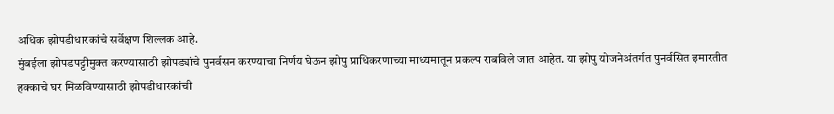अधिक झोपडीधारकांचे सर्वेक्षण शिल्लक आहे.
मुंबईला झोपडपट्टीमुक्त करण्यासाठी झोपड्यांचे पुनर्वसन करण्याचा निर्णय घेऊन झोपु प्राधिकरणाच्या माध्यमातून प्रकल्प राबविले जात आहेत. या झोपु योजनेअंतर्गत पुनर्वसित इमारतीत हक्काचे घर मिळविण्यासाठी झोपडीधारकांची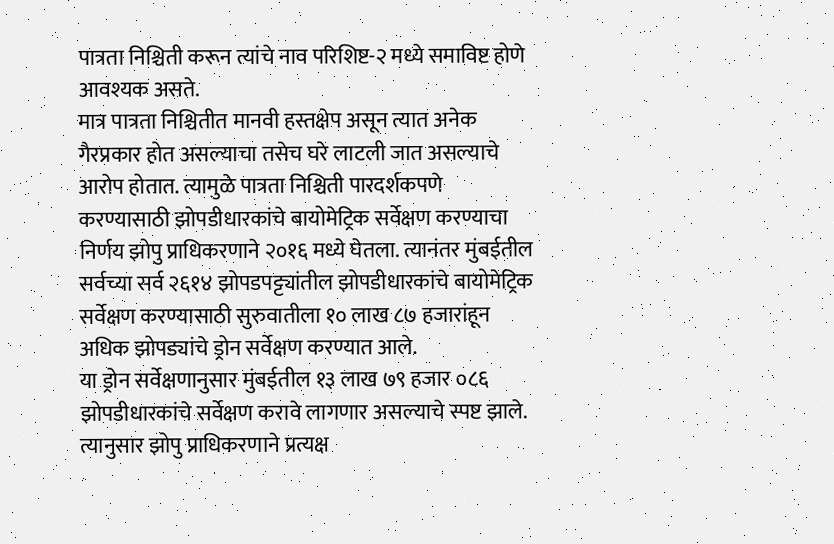पात्रता निश्चिती करून त्यांचे नाव परिशिष्ट-२ मध्ये समाविष्ट होणे आवश्यक असते.
मात्र पात्रता निश्चितीत मानवी हस्तक्षेप असून त्यात अनेक गैरप्रकार होत असल्याचा तसेच घरे लाटली जात असल्याचे आरोप होतात. त्यामुळे पात्रता निश्चिती पारदर्शकपणे करण्यासाठी झोपडीधारकांचे बायोमेट्रिक सर्वेक्षण करण्याचा निर्णय झोपु प्राधिकरणाने २०१६ मध्ये घेतला. त्यानंतर मुंबईतील सर्वच्या सर्व २६१४ झोपडपट्ट्यांतील झोपडीधारकांचे बायोमेट्रिक सर्वेक्षण करण्यासाठी सुरुवातीला १० लाख ८७ हजारांहून अधिक झोपड्यांचे ड्रोन सर्वेक्षण करण्यात आले.
या ड्रोन सर्वेक्षणानुसार मुंबईतील १३ लाख ७९ हजार ०८६ झोपडीधारकांचे सर्वेक्षण करावे लागणार असल्याचे स्पष्ट झाले. त्यानुसार झोपु प्राधिकरणाने प्रत्यक्ष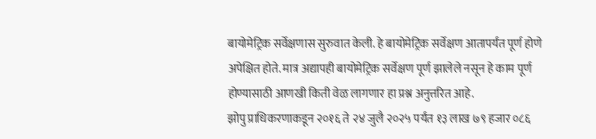बायोमेट्रिक सर्वेक्षणास सुरुवात केली. हे बायोमेट्रिक सर्वेक्षण आतापर्यंत पूर्ण होणे अपेक्षित होते. मात्र अद्यापही बायोमेट्रिक सर्वेक्षण पूर्ण झालेले नसून हे काम पूर्ण होण्यासाठी आणखी किती वेळ लागणार हा प्रश्न अनुत्तरित आहे.
झोपु प्राधिकरणाकडून २०१६ ते २४ जुलै २०२५ पर्यंत १३ लाख ७९ हजार ०८६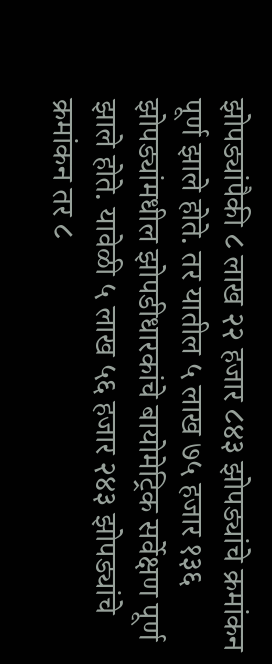झोपड्यांपैकी ८ लाख २२ हजार ८४३ झोपड्यांचे क्रमांकन पूर्ण झाले होते. तर यातील ५ लाख ७५ हजार १३६ झोपड्यांमधील झोपडीधारकांचे बायोमेट्रिक सर्वेक्षण पूर्ण झाले होते. यावेळी ५ लाख ५६ हजार २४३ झोपड्यांचे क्रमांकन तर ८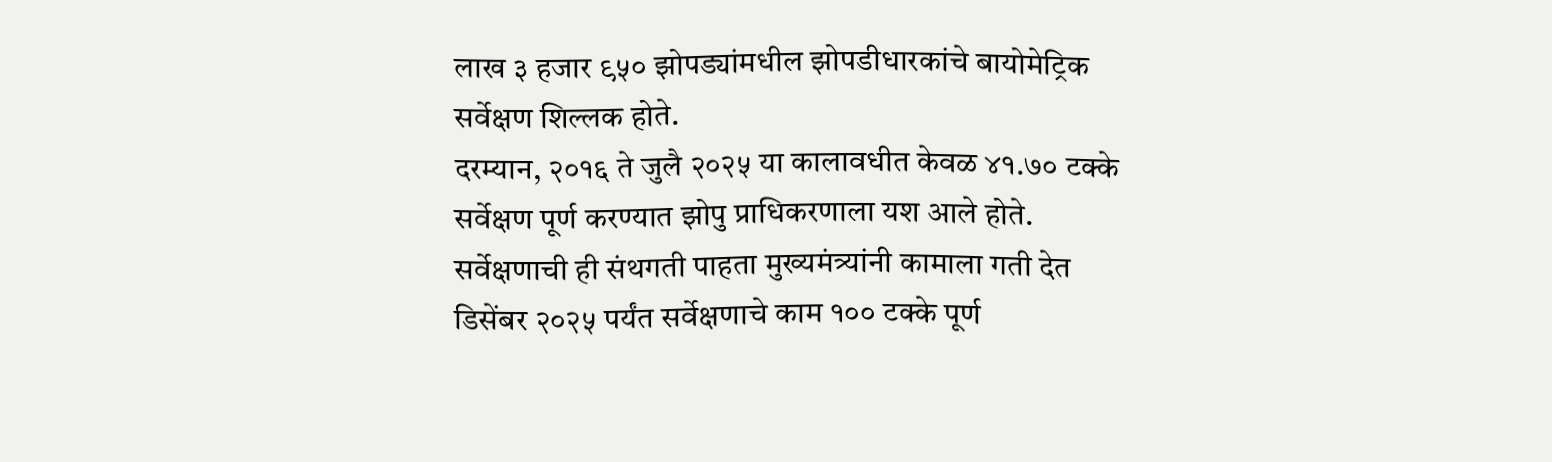लाख ३ हजार ९५० झोपड्यांमधील झोपडीधारकांचे बायोमेट्रिक सर्वेक्षण शिल्लक होते.
दरम्यान, २०१६ ते जुलै २०२५ या कालावधीत केवळ ४१.७० टक्के सर्वेक्षण पूर्ण करण्यात झोपु प्राधिकरणाला यश आले होते. सर्वेक्षणाची ही संथगती पाहता मुख्यमंत्र्यांनी कामाला गती देत डिसेंबर २०२५ पर्यंत सर्वेक्षणाचे काम १०० टक्के पूर्ण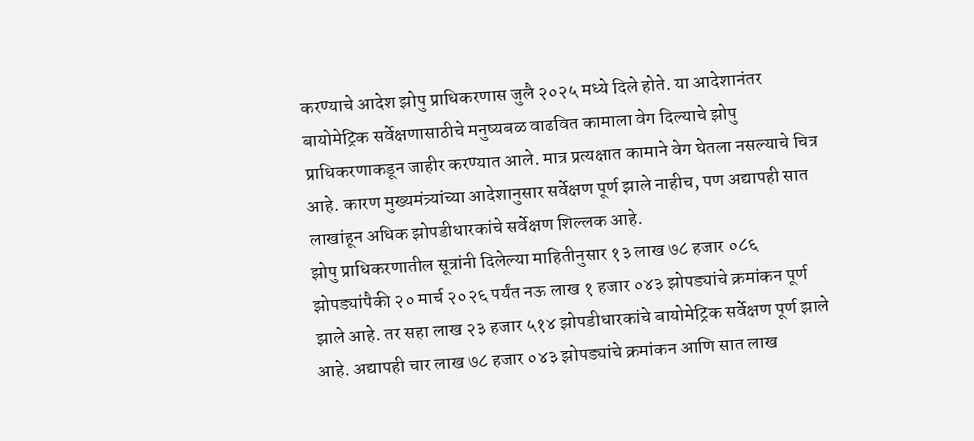करण्याचे आदेश झोपु प्राधिकरणास जुलै २०२५ मध्ये दिले होते. या आदेशानंतर बायोमेट्रिक सर्वेक्षणासाठीचे मनुष्यबळ वाढवित कामाला वेग दिल्याचे झोपु प्राधिकरणाकडून जाहीर करण्यात आले. मात्र प्रत्यक्षात कामाने वेग घेतला नसल्याचे चित्र आहे. कारण मुख्यमंत्र्यांच्या आदेशानुसार सर्वेक्षण पूर्ण झाले नाहीच, पण अद्यापही सात लाखांहून अधिक झोपडीधारकांचे सर्वेक्षण शिल्लक आहे.
झोपु प्राधिकरणातील सूत्रांनी दिलेल्या माहितीनुसार १३ लाख ७८ हजार ०८६ झोपड्यांपैकी २० मार्च २०२६ पर्यंत नऊ लाख १ हजार ०४३ झोपड्यांचे क्रमांकन पूर्ण झाले आहे. तर सहा लाख २३ हजार ५१४ झोपडीधारकांचे बायोमेट्रिक सर्वेक्षण पूर्ण झाले आहे. अद्यापही चार लाख ७८ हजार ०४३ झोपड्यांचे क्रमांकन आणि सात लाख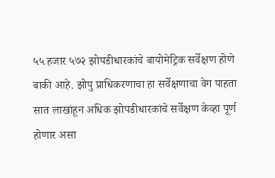५५ हजार ५७२ झोपडीधारकांचे बायोमेट्रिक सर्वेक्षण होणे बाकी आहे. झोपु प्राधिकरणाचा हा सर्वेक्षणाचा वेग पाहता सात लाखांहून अधिक झोपडीधारकांचे सर्वेक्षण केव्हा पूर्ण होणार असा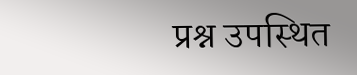प्रश्न उपस्थित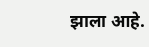झाला आहे.